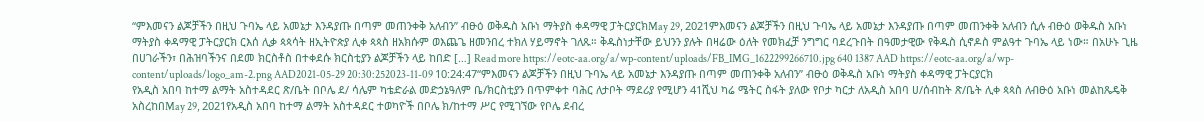“ምእመናን ልጆቻችን በዚህ ጉባኤ ላይ አመኔታ እንዳያጡ በጣም መጠንቀቅ አለብን” ብፁዕ ወቅዱስ አቡነ ማትያስ ቀዳማዊ ፓትርያርክMay 29, 2021ምእመናን ልጆቻችን በዚህ ጉባኤ ላይ አመኔታ እንዳያጡ በጣም መጠንቀቅ አለብን ሲሉ ብፁዕ ወቅዱስ አቡነ ማትያስ ቀዳማዊ ፓትርያርክ ርእሰ ሊቃ ጳጳሳት ዘኢትዮጵያ ሊቀ ጳጳስ ዘአክሱም ወእጨጌ ዘመንበረ ተክለ ሃይማኖት ገለጹ። ቅዱስነታቸው ይህንን ያሉት በዛሬው ዕለት የመክፈቻ ንግግር ባደረጉበት በዓመታዊው የቅዱስ ሲኖዶስ ምልዓተ ጉባኤ ላይ ነው። በአሁኑ ጊዜ በሀገራችን፣ በሕዝባችንና በደመ ክርስቶስ በተቀደሱ ክርስቲያን ልጆቻችን ላይ ከበድ […] Read more https://eotc-aa.org/a/wp-content/uploads/FB_IMG_1622299266710.jpg 640 1387 AAD https://eotc-aa.org/a/wp-content/uploads/logo_am-2.png AAD2021-05-29 20:30:252023-11-09 10:24:47“ምእመናን ልጆቻችን በዚህ ጉባኤ ላይ አመኔታ እንዳያጡ በጣም መጠንቀቅ አለብን” ብፁዕ ወቅዱስ አቡነ ማትያስ ቀዳማዊ ፓትርያርክ
የአዲስ አበባ ከተማ ልማት አስተዳደር ጽ/ቤት በቦሌ ደ/ ሳሌም ካቴድራል መድኃኔዓለም ቤ/ክርስቲያን በጥምቀተ ባሕር ለታቦት ማደሪያ የሚሆን 41ሺህ ካሬ ሜትር ስፋት ያለው የቦታ ካርታ ለአዲስ አበባ ሀ/ሰብከት ጽ/ቤት ሊቀ ጳጳስ ለብፁዕ አቡነ መልከጼዴቅ አስረከበMay 29, 2021የአዲስ አበባ ከተማ ልማት አስተዳደር ተወካዮች በቦሌ ክ/ከተማ ሥር የሚገኘው የቦሌ ደብረ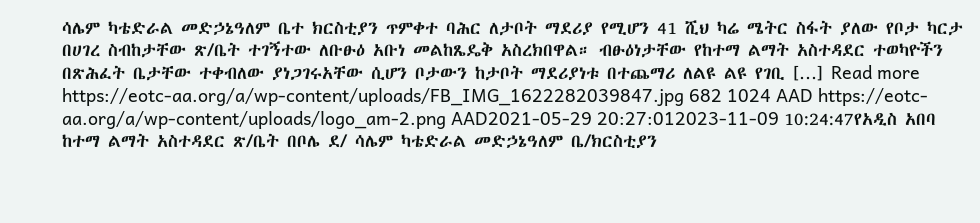ሳሌም ካቴድራል መድኃኔዓለም ቤተ ክርስቲያን ጥምቀተ ባሕር ለታቦት ማደሪያ የሚሆን 41 ሺህ ካሬ ሜትር ስፋት ያለው የቦታ ካርታ በሀገረ ስብከታቸው ጽ/ቤት ተገኝተው ለቡፁዕ አቡነ መልከጼዴቅ አስረክበዋል። ብፁዕነታቸው የከተማ ልማት አስተዳደር ተወካዮችን በጽሕፈት ቤታቸው ተቀብለው ያነጋገሩአቸው ሲሆን ቦታውን ከታቦት ማደሪያነቱ በተጨማሪ ለልዩ ልዩ የገቢ […] Read more https://eotc-aa.org/a/wp-content/uploads/FB_IMG_1622282039847.jpg 682 1024 AAD https://eotc-aa.org/a/wp-content/uploads/logo_am-2.png AAD2021-05-29 20:27:012023-11-09 10:24:47የአዲስ አበባ ከተማ ልማት አስተዳደር ጽ/ቤት በቦሌ ደ/ ሳሌም ካቴድራል መድኃኔዓለም ቤ/ክርስቲያን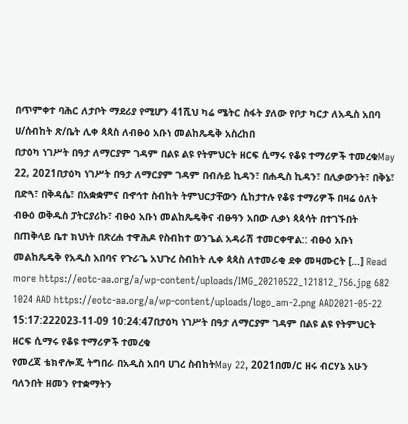በጥምቀተ ባሕር ለታቦት ማደሪያ የሚሆን 41ሺህ ካሬ ሜትር ስፋት ያለው የቦታ ካርታ ለአዲስ አበባ ሀ/ሰብከት ጽ/ቤት ሊቀ ጳጳስ ለብፁዕ አቡነ መልከጼዴቅ አስረከበ
በታዕካ ነገሥት በዓታ ለማርያም ገዳም በልዩ ልዩ የትምህርት ዘርፍ ሲማሩ የቆዩ ተማሪዎች ተመረቁMay 22, 2021በታዕካ ነገሥት በዓታ ለማርያም ገዳም በብሉይ ኪዳን፣ በሐዲስ ኪዳን፣ በሊቃውንት፣ በቅኔ፣ በድጓ፣ በቅዳሴ፣ በአቋቋምና በኆኅተ ስብከት ትምህርታቸውን ሲከታተሉ የቆዩ ተማሪዎች በዛሬ ዕለት ብፁዕ ወቅዱስ ፓትርያሪኩ፣ ብፁዕ አቡነ መልከጼዴቅና ብፁዓን አበው ሊቃነ ጳጳሳት በተገኙበት በጠቅላይ ቤተ ክህነት በጽረሐ ተዋሕዶ የስብከተ ወንጌል አዳራሽ ተመርቀዋል:: ብፁዕ አቡነ መልከጼዴቅ የአዲስ አበባና የጉራጌ አህጉረ ስብከት ሊቀ ጳጳስ ለተመራቂ ደቀ መዛሙርት […] Read more https://eotc-aa.org/a/wp-content/uploads/IMG_20210522_121812_756.jpg 682 1024 AAD https://eotc-aa.org/a/wp-content/uploads/logo_am-2.png AAD2021-05-22 15:17:222023-11-09 10:24:47በታዕካ ነገሥት በዓታ ለማርያም ገዳም በልዩ ልዩ የትምህርት ዘርፍ ሲማሩ የቆዩ ተማሪዎች ተመረቁ
የመረጃ ቴክኖሎጂ ትግበራ በአዲስ አበባ ሀገረ ስብከትMay 22, 2021በመ/ር ዘሩ ብርሃኔ አሁን ባለንበት ዘመን የተቋማትን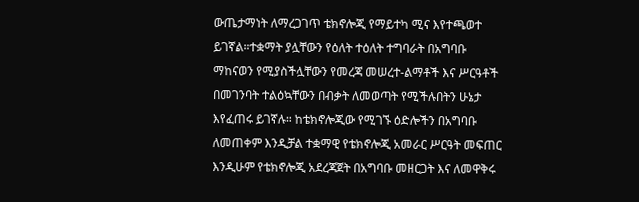ውጤታማነት ለማረጋገጥ ቴክኖሎጂ የማይተካ ሚና እየተጫወተ ይገኛል።ተቋማት ያሏቸውን የዕለት ተዕለት ተግባራት በአግባቡ ማከናወን የሚያስችሏቸውን የመረጃ መሠረተ-ልማቶች እና ሥርዓቶች በመገንባት ተልዕኳቸውን በብቃት ለመወጣት የሚችሉበትን ሁኔታ እየፈጠሩ ይገኛሉ። ከቴክኖሎጂው የሚገኙ ዕድሎችን በአግባቡ ለመጠቀም እንዲቻል ተቋማዊ የቴክኖሎጂ አመራር ሥርዓት መፍጠር እንዲሁም የቴክኖሎጂ አደረጃጀት በአግባቡ መዘርጋት እና ለመዋቅሩ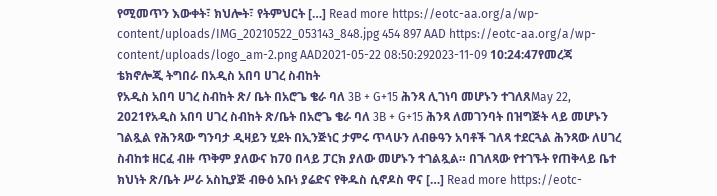የሚመጥን እውቀት፣ ክህሎት፣ የትምህርት […] Read more https://eotc-aa.org/a/wp-content/uploads/IMG_20210522_053143_848.jpg 454 897 AAD https://eotc-aa.org/a/wp-content/uploads/logo_am-2.png AAD2021-05-22 08:50:292023-11-09 10:24:47የመረጃ ቴክኖሎጂ ትግበራ በአዲስ አበባ ሀገረ ስብከት
የአዲስ አበባ ሀገረ ስብከት ጽ/ ቤት በአሮጌ ቄራ ባለ 3B + G+15 ሕንጻ ሊገነባ መሆኑን ተገለጸMay 22, 2021የአዲስ አበባ ሀገረ ስብከት ጽ/ቤት በአሮጌ ቄራ ባለ 3B + G+15 ሕንጻ ለመገንባት በዝግጅት ላይ መሆኑን ገልጿል የሕንጻው ግንባታ ዲዛይን ሂደት በኢንጅነር ታምሩ ጥላሁን ለብፁዓን አባቶች ገለጻ ተደርጓል ሕንጻው ለሀገረ ስብከቱ ዘርፈ ብዙ ጥቅም ያለውና ከ70 በላይ ፓርክ ያለው መሆኑን ተገልጿል። በገለጻው የተገኙት የጠቅላይ ቤተ ክህነት ጽ/ቤት ሥራ አስኪያጅ ብፁዕ አቡነ ያሬድና የቅዱስ ሲኖዶስ ዋና […] Read more https://eotc-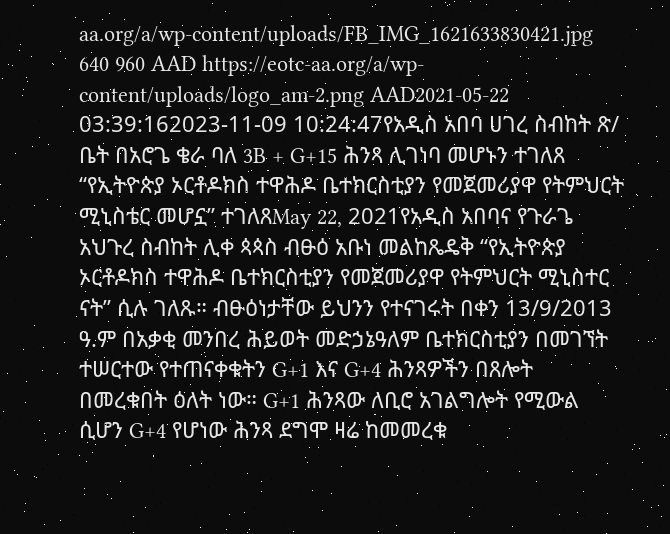aa.org/a/wp-content/uploads/FB_IMG_1621633830421.jpg 640 960 AAD https://eotc-aa.org/a/wp-content/uploads/logo_am-2.png AAD2021-05-22 03:39:162023-11-09 10:24:47የአዲስ አበባ ሀገረ ስብከት ጽ/ ቤት በአሮጌ ቄራ ባለ 3B + G+15 ሕንጻ ሊገነባ መሆኑን ተገለጸ
“የኢትዮጵያ ኦርቶዶክስ ተዋሕዶ ቤተክርስቲያን የመጀመሪያዋ የትምህርት ሚኒስቴር መሆኗ” ተገለጸMay 22, 2021የአዲስ አበባና የጉራጌ አህጉረ ስብከት ሊቀ ጳጳስ ብፁዕ አቡነ መልከጼዴቅ “የኢትዮጵያ ኦርቶዶክስ ተዋሕዶ ቤተክርስቲያን የመጀመሪያዋ የትምህርት ሚኒስተር ናት” ሲሉ ገለጹ። ብፁዕነታቸው ይህንን የተናገሩት በቀን 13/9/2013 ዓ.ም በአቃቂ መንበረ ሕይወት መድኃኔዓለም ቤተክርስቲያን በመገኘት ተሠርተው የተጠናቀቁትን G+1 እና G+4 ሕንጻዎችን በጸሎት በመረቁበት ዕለት ነው። G+1 ሕንጻው ለቢሮ አገልግሎት የሚውል ሲሆን G+4 የሆነው ሕንጻ ደግሞ ዛሬ ከመመረቁ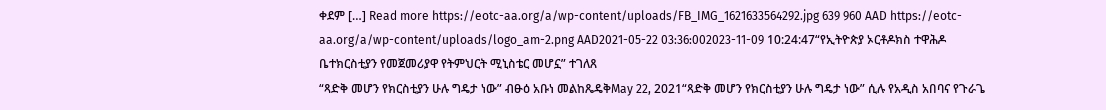ቀደም […] Read more https://eotc-aa.org/a/wp-content/uploads/FB_IMG_1621633564292.jpg 639 960 AAD https://eotc-aa.org/a/wp-content/uploads/logo_am-2.png AAD2021-05-22 03:36:002023-11-09 10:24:47“የኢትዮጵያ ኦርቶዶክስ ተዋሕዶ ቤተክርስቲያን የመጀመሪያዋ የትምህርት ሚኒስቴር መሆኗ” ተገለጸ
“ጻድቅ መሆን የክርስቲያን ሁሉ ግዴታ ነው” ብፁዕ አቡነ መልከጼዴቅMay 22, 2021“ጻድቅ መሆን የክርስቲያን ሁሉ ግዴታ ነው” ሲሉ የአዲስ አበባና የጉራጌ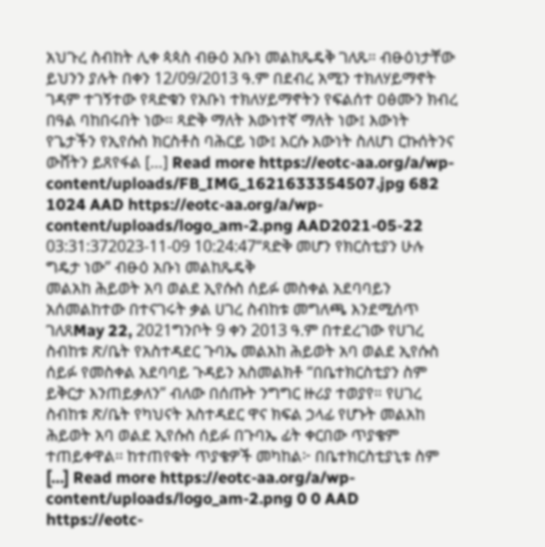አህጉረ ስብከት ሊቀ ጳጳስ ብፁዕ አቡነ መልከጼዴቅ ገለጹ። ብፁዕነታቸው ይህንን ያሉት በቀን 12/09/2013 ዓ.ም በደብረ አሚን ተክለሃይማኖት ገዳም ተገኝተው የጻድቁን የአቡነ ተክለሃይማኖትን የፍልሰተ ዐፅሙን ክብረ በዓል ባከበሩበት ነው። ጻድቅ ማለት እውነተኛ ማለት ነው፤ እውነት የጌታችን የኢየሱስ ክርስቶስ ባሕርይ ነው፤ እርሱ እውነት ስለሆነ ርኩሰትንና ውሸትን ይጸየፋል […] Read more https://eotc-aa.org/a/wp-content/uploads/FB_IMG_1621633354507.jpg 682 1024 AAD https://eotc-aa.org/a/wp-content/uploads/logo_am-2.png AAD2021-05-22 03:31:372023-11-09 10:24:47“ጻድቅ መሆን የክርስቲያን ሁሉ ግዴታ ነው” ብፁዕ አቡነ መልከጼዴቅ
መልአከ ሕይወት አባ ወልደ ኢየሱስ ሰይፉ መስቀል አደባባይን አሰመልከተው በተናገሩት ቃል ሀገረ ስብከቱ መግለጫ እንደሚሰጥ ገለጸMay 22, 2021ግንቦት 9 ቀን 2013 ዓ.ም በተደረገው የሀገረ ስብከቱ ጽ/ቤት የአስተዳደር ጉባኤ መልአከ ሕይወት አባ ወልደ ኢየሱስ ሰይፉ የመስቀል አደባባይ ጉዳይን አስመልክቶ “በቤተክርስቲያን ስም ይቅርታ እንጠይቃለን” ብለው በሰጡት ንግግር ዙሪያ ተወያየ። የሀገረ ስብከቱ ጽ/ቤት የካህናት አስተዳደር ዋና ክፍል ኃላፊ የሆኑት መልአከ ሕይወት አባ ወልደ ኢየሱስ ሰይፉ በጉባኤ ፊት ቀርበው ጥያቄም ተጠይቀዋል፡፡ ከተጠየቁት ጥያቄዎች መካከል፦ በቤተክርስቲያኒቱ ስም […] Read more https://eotc-aa.org/a/wp-content/uploads/logo_am-2.png 0 0 AAD https://eotc-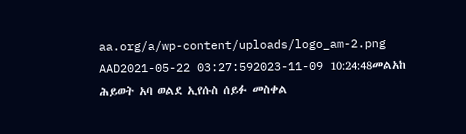aa.org/a/wp-content/uploads/logo_am-2.png AAD2021-05-22 03:27:592023-11-09 10:24:48መልአከ ሕይወት አባ ወልደ ኢየሱስ ሰይፉ መስቀል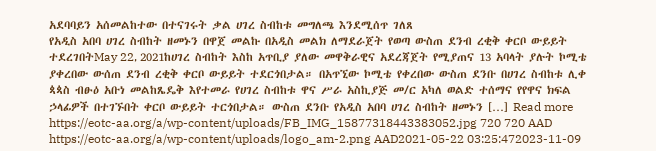አደባባይን አሰመልከተው በተናገሩት ቃል ሀገረ ስብከቱ መግለጫ እንደሚሰጥ ገለጸ
የአዲስ አበባ ሀገረ ስብከት ዘመኑን በዋጀ መልኩ በአዲስ መልክ ለማደራጀት የወጣ ውስጠ ደንብ ረቂቅ ቀርቦ ውይይት ተደረገበትMay 22, 2021ከሀገረ ስብከት እስከ አጥቢያ ያለው መዋቅራዊና አደረጃጀት የሚያጠና 13 አባላት ያሉት ኮሚቴ ያቀረበው ውሰጠ ደንብ ረቂቅ ቀርቦ ውይይት ተደርጎበታል። በአጥኚው ኮሚቴ የቀረበው ውስጠ ደንቡ በሀገረ ስብከቱ ሊቀ ጳጳስ ብፁዕ አቡነ መልከጼዴቅ እየተመራ የሀገረ ስብከቱ ዋና ሥራ አስኪያጅ መ/ር አካለ ወልድ ተሰማና የየዋና ክፍል ኃላፊዎች በተገኙበት ቀርቦ ውይይት ተርጎበታል። ውስጠ ደንቡ የአዲስ አበባ ሀገረ ስብከት ዘመኑን […] Read more https://eotc-aa.org/a/wp-content/uploads/FB_IMG_15877318443383052.jpg 720 720 AAD https://eotc-aa.org/a/wp-content/uploads/logo_am-2.png AAD2021-05-22 03:25:472023-11-09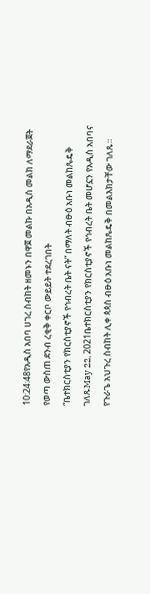10:24:48የአዲስ አበባ ሀገረ ስብከት ዘመኑን በዋጀ መልኩ በአዲስ መልክ ለማደራጀት የወጣ ውስጠ ደንብ ረቂቅ ቀርቦ ውይይት ተደረገበት
“ቤተክርስቲያን የክርስቲያኖች የኅብረት ቤት ናት” በማለት ብፁዕ አቡነ መልከጼዴቅ ገለጹMay 22, 2021ቤተክርስቲያን የክርስቲያኖች የኅብረት ቤት መሆኗን የአዲስ አበባና የጉራጌ አህጉረ ስብከት ሊቀ ጳጳስ ብፁዕ አቡነ መልከጼዴቅ በመልእክታቸው ገለጹ።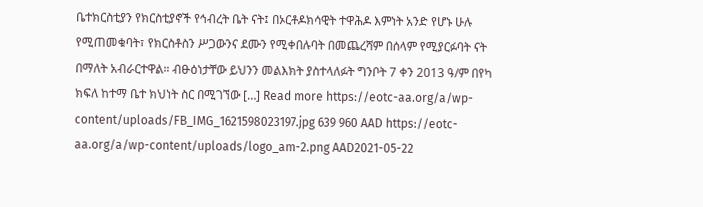ቤተክርስቲያን የክርስቲያኖች የኅብረት ቤት ናት፤ በኦርቶዶክሳዊት ተዋሕዶ እምነት አንድ የሆኑ ሁሉ የሚጠመቁባት፣ የክርስቶስን ሥጋውንና ደሙን የሚቀበሉባት በመጨረሻም በሰላም የሚያርፉባት ናት በማለት አብራርተዋል። ብፁዕነታቸው ይህንን መልእክት ያስተላለፉት ግንቦት 7 ቀን 2013 ዓ/ም በየካ ክፍለ ከተማ ቤተ ክህነት ስር በሚገኘው […] Read more https://eotc-aa.org/a/wp-content/uploads/FB_IMG_1621598023197.jpg 639 960 AAD https://eotc-aa.org/a/wp-content/uploads/logo_am-2.png AAD2021-05-22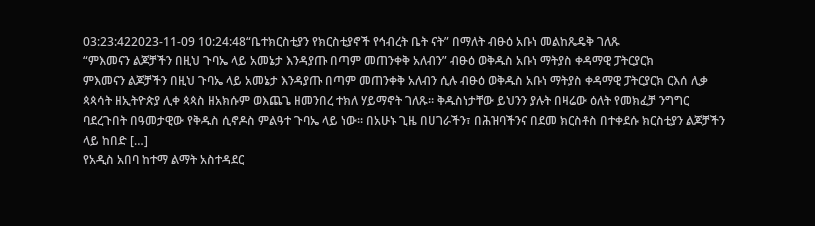03:23:422023-11-09 10:24:48“ቤተክርስቲያን የክርስቲያኖች የኅብረት ቤት ናት” በማለት ብፁዕ አቡነ መልከጼዴቅ ገለጹ
“ምእመናን ልጆቻችን በዚህ ጉባኤ ላይ አመኔታ እንዳያጡ በጣም መጠንቀቅ አለብን” ብፁዕ ወቅዱስ አቡነ ማትያስ ቀዳማዊ ፓትርያርክ
ምእመናን ልጆቻችን በዚህ ጉባኤ ላይ አመኔታ እንዳያጡ በጣም መጠንቀቅ አለብን ሲሉ ብፁዕ ወቅዱስ አቡነ ማትያስ ቀዳማዊ ፓትርያርክ ርእሰ ሊቃ ጳጳሳት ዘኢትዮጵያ ሊቀ ጳጳስ ዘአክሱም ወእጨጌ ዘመንበረ ተክለ ሃይማኖት ገለጹ። ቅዱስነታቸው ይህንን ያሉት በዛሬው ዕለት የመክፈቻ ንግግር ባደረጉበት በዓመታዊው የቅዱስ ሲኖዶስ ምልዓተ ጉባኤ ላይ ነው። በአሁኑ ጊዜ በሀገራችን፣ በሕዝባችንና በደመ ክርስቶስ በተቀደሱ ክርስቲያን ልጆቻችን ላይ ከበድ […]
የአዲስ አበባ ከተማ ልማት አስተዳደር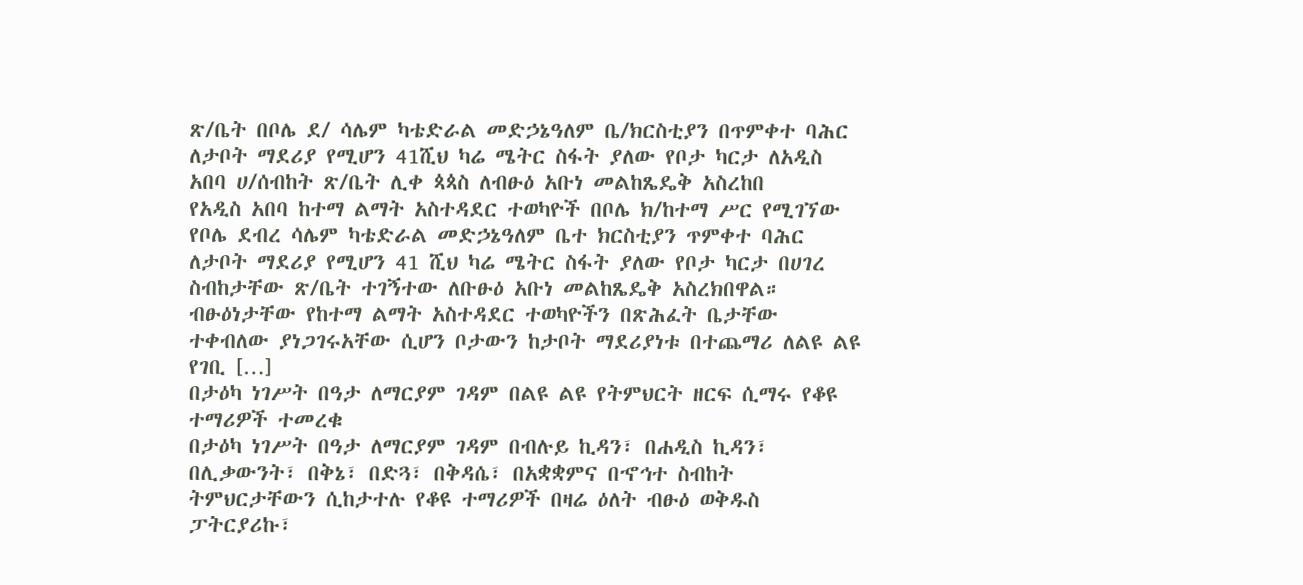ጽ/ቤት በቦሌ ደ/ ሳሌም ካቴድራል መድኃኔዓለም ቤ/ክርስቲያን በጥምቀተ ባሕር ለታቦት ማደሪያ የሚሆን 41ሺህ ካሬ ሜትር ስፋት ያለው የቦታ ካርታ ለአዲስ አበባ ሀ/ሰብከት ጽ/ቤት ሊቀ ጳጳስ ለብፁዕ አቡነ መልከጼዴቅ አስረከበ
የአዲስ አበባ ከተማ ልማት አስተዳደር ተወካዮች በቦሌ ክ/ከተማ ሥር የሚገኘው የቦሌ ደብረ ሳሌም ካቴድራል መድኃኔዓለም ቤተ ክርስቲያን ጥምቀተ ባሕር ለታቦት ማደሪያ የሚሆን 41 ሺህ ካሬ ሜትር ስፋት ያለው የቦታ ካርታ በሀገረ ስብከታቸው ጽ/ቤት ተገኝተው ለቡፁዕ አቡነ መልከጼዴቅ አስረክበዋል። ብፁዕነታቸው የከተማ ልማት አስተዳደር ተወካዮችን በጽሕፈት ቤታቸው ተቀብለው ያነጋገሩአቸው ሲሆን ቦታውን ከታቦት ማደሪያነቱ በተጨማሪ ለልዩ ልዩ የገቢ […]
በታዕካ ነገሥት በዓታ ለማርያም ገዳም በልዩ ልዩ የትምህርት ዘርፍ ሲማሩ የቆዩ ተማሪዎች ተመረቁ
በታዕካ ነገሥት በዓታ ለማርያም ገዳም በብሉይ ኪዳን፣ በሐዲስ ኪዳን፣ በሊቃውንት፣ በቅኔ፣ በድጓ፣ በቅዳሴ፣ በአቋቋምና በኆኅተ ስብከት ትምህርታቸውን ሲከታተሉ የቆዩ ተማሪዎች በዛሬ ዕለት ብፁዕ ወቅዱስ ፓትርያሪኩ፣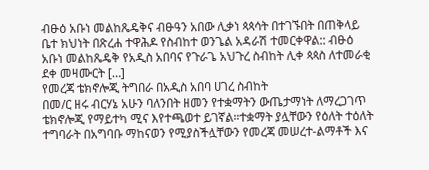ብፁዕ አቡነ መልከጼዴቅና ብፁዓን አበው ሊቃነ ጳጳሳት በተገኙበት በጠቅላይ ቤተ ክህነት በጽረሐ ተዋሕዶ የስብከተ ወንጌል አዳራሽ ተመርቀዋል:: ብፁዕ አቡነ መልከጼዴቅ የአዲስ አበባና የጉራጌ አህጉረ ስብከት ሊቀ ጳጳስ ለተመራቂ ደቀ መዛሙርት […]
የመረጃ ቴክኖሎጂ ትግበራ በአዲስ አበባ ሀገረ ስብከት
በመ/ር ዘሩ ብርሃኔ አሁን ባለንበት ዘመን የተቋማትን ውጤታማነት ለማረጋገጥ ቴክኖሎጂ የማይተካ ሚና እየተጫወተ ይገኛል።ተቋማት ያሏቸውን የዕለት ተዕለት ተግባራት በአግባቡ ማከናወን የሚያስችሏቸውን የመረጃ መሠረተ-ልማቶች እና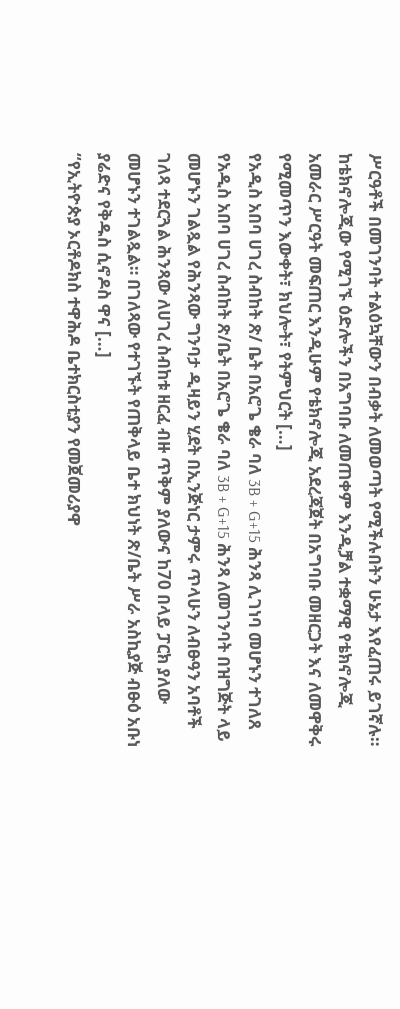ሥርዓቶች በመገንባት ተልዕኳቸውን በብቃት ለመወጣት የሚችሉበትን ሁኔታ እየፈጠሩ ይገኛሉ። ከቴክኖሎጂው የሚገኙ ዕድሎችን በአግባቡ ለመጠቀም እንዲቻል ተቋማዊ የቴክኖሎጂ አመራር ሥርዓት መፍጠር እንዲሁም የቴክኖሎጂ አደረጃጀት በአግባቡ መዘርጋት እና ለመዋቅሩ የሚመጥን እውቀት፣ ክህሎት፣ የትምህርት […]
የአዲስ አበባ ሀገረ ስብከት ጽ/ ቤት በአሮጌ ቄራ ባለ 3B + G+15 ሕንጻ ሊገነባ መሆኑን ተገለጸ
የአዲስ አበባ ሀገረ ስብከት ጽ/ቤት በአሮጌ ቄራ ባለ 3B + G+15 ሕንጻ ለመገንባት በዝግጅት ላይ መሆኑን ገልጿል የሕንጻው ግንባታ ዲዛይን ሂደት በኢንጅነር ታምሩ ጥላሁን ለብፁዓን አባቶች ገለጻ ተደርጓል ሕንጻው ለሀገረ ስብከቱ ዘርፈ ብዙ ጥቅም ያለውና ከ70 በላይ ፓርክ ያለው መሆኑን ተገልጿል። በገለጻው የተገኙት የጠቅላይ ቤተ ክህነት ጽ/ቤት ሥራ አስኪያጅ ብፁዕ አቡነ ያሬድና የቅዱስ ሲኖዶስ ዋና […]
“የኢትዮጵያ ኦርቶዶክስ ተዋሕዶ ቤተክርስቲያን የመጀመሪያዋ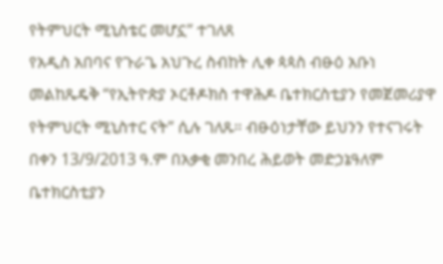የትምህርት ሚኒስቴር መሆኗ” ተገለጸ
የአዲስ አበባና የጉራጌ አህጉረ ስብከት ሊቀ ጳጳስ ብፁዕ አቡነ መልከጼዴቅ “የኢትዮጵያ ኦርቶዶክስ ተዋሕዶ ቤተክርስቲያን የመጀመሪያዋ የትምህርት ሚኒስተር ናት” ሲሉ ገለጹ። ብፁዕነታቸው ይህንን የተናገሩት በቀን 13/9/2013 ዓ.ም በአቃቂ መንበረ ሕይወት መድኃኔዓለም ቤተክርስቲያን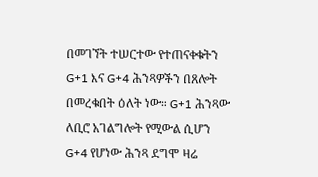በመገኘት ተሠርተው የተጠናቀቁትን G+1 እና G+4 ሕንጻዎችን በጸሎት በመረቁበት ዕለት ነው። G+1 ሕንጻው ለቢሮ አገልግሎት የሚውል ሲሆን G+4 የሆነው ሕንጻ ደግሞ ዛሬ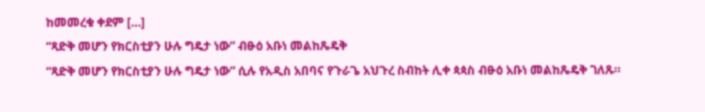ከመመረቁ ቀደም […]
“ጻድቅ መሆን የክርስቲያን ሁሉ ግዴታ ነው” ብፁዕ አቡነ መልከጼዴቅ
“ጻድቅ መሆን የክርስቲያን ሁሉ ግዴታ ነው” ሲሉ የአዲስ አበባና የጉራጌ አህጉረ ስብከት ሊቀ ጳጳስ ብፁዕ አቡነ መልከጼዴቅ ገለጹ።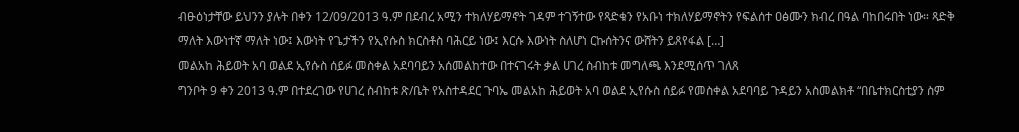ብፁዕነታቸው ይህንን ያሉት በቀን 12/09/2013 ዓ.ም በደብረ አሚን ተክለሃይማኖት ገዳም ተገኝተው የጻድቁን የአቡነ ተክለሃይማኖትን የፍልሰተ ዐፅሙን ክብረ በዓል ባከበሩበት ነው። ጻድቅ ማለት እውነተኛ ማለት ነው፤ እውነት የጌታችን የኢየሱስ ክርስቶስ ባሕርይ ነው፤ እርሱ እውነት ስለሆነ ርኩሰትንና ውሸትን ይጸየፋል […]
መልአከ ሕይወት አባ ወልደ ኢየሱስ ሰይፉ መስቀል አደባባይን አሰመልከተው በተናገሩት ቃል ሀገረ ስብከቱ መግለጫ እንደሚሰጥ ገለጸ
ግንቦት 9 ቀን 2013 ዓ.ም በተደረገው የሀገረ ስብከቱ ጽ/ቤት የአስተዳደር ጉባኤ መልአከ ሕይወት አባ ወልደ ኢየሱስ ሰይፉ የመስቀል አደባባይ ጉዳይን አስመልክቶ “በቤተክርስቲያን ስም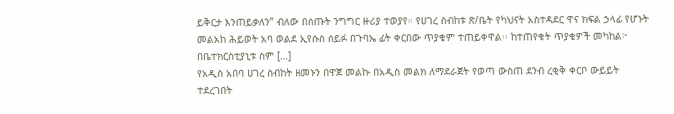ይቅርታ እንጠይቃለን” ብለው በሰጡት ንግግር ዙሪያ ተወያየ። የሀገረ ስብከቱ ጽ/ቤት የካህናት አስተዳደር ዋና ክፍል ኃላፊ የሆኑት መልአከ ሕይወት አባ ወልደ ኢየሱስ ሰይፉ በጉባኤ ፊት ቀርበው ጥያቄም ተጠይቀዋል፡፡ ከተጠየቁት ጥያቄዎች መካከል፦ በቤተክርስቲያኒቱ ስም […]
የአዲስ አበባ ሀገረ ስብከት ዘመኑን በዋጀ መልኩ በአዲስ መልክ ለማደራጀት የወጣ ውስጠ ደንብ ረቂቅ ቀርቦ ውይይት ተደረገበት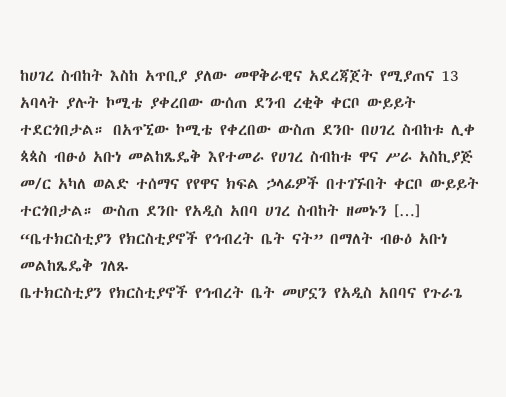ከሀገረ ስብከት እስከ አጥቢያ ያለው መዋቅራዊና አደረጃጀት የሚያጠና 13 አባላት ያሉት ኮሚቴ ያቀረበው ውሰጠ ደንብ ረቂቅ ቀርቦ ውይይት ተደርጎበታል። በአጥኚው ኮሚቴ የቀረበው ውስጠ ደንቡ በሀገረ ስብከቱ ሊቀ ጳጳስ ብፁዕ አቡነ መልከጼዴቅ እየተመራ የሀገረ ስብከቱ ዋና ሥራ አስኪያጅ መ/ር አካለ ወልድ ተሰማና የየዋና ክፍል ኃላፊዎች በተገኙበት ቀርቦ ውይይት ተርጎበታል። ውስጠ ደንቡ የአዲስ አበባ ሀገረ ስብከት ዘመኑን […]
“ቤተክርስቲያን የክርስቲያኖች የኅብረት ቤት ናት” በማለት ብፁዕ አቡነ መልከጼዴቅ ገለጹ
ቤተክርስቲያን የክርስቲያኖች የኅብረት ቤት መሆኗን የአዲስ አበባና የጉራጌ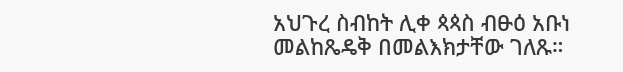አህጉረ ስብከት ሊቀ ጳጳስ ብፁዕ አቡነ መልከጼዴቅ በመልእክታቸው ገለጹ።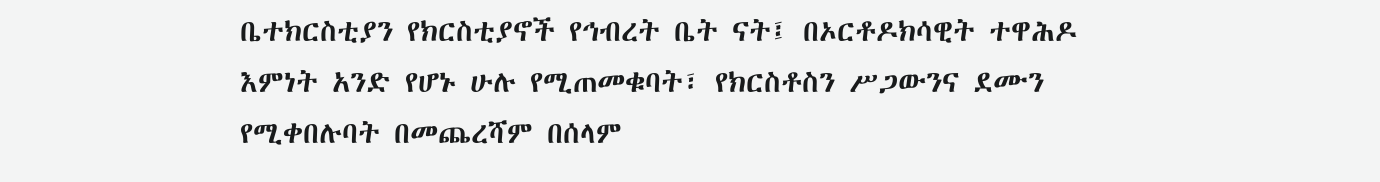ቤተክርስቲያን የክርስቲያኖች የኅብረት ቤት ናት፤ በኦርቶዶክሳዊት ተዋሕዶ እምነት አንድ የሆኑ ሁሉ የሚጠመቁባት፣ የክርስቶስን ሥጋውንና ደሙን የሚቀበሉባት በመጨረሻም በሰላም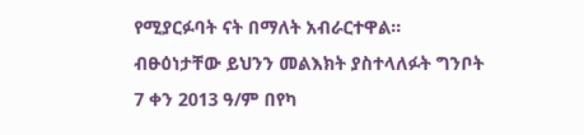የሚያርፉባት ናት በማለት አብራርተዋል። ብፁዕነታቸው ይህንን መልእክት ያስተላለፉት ግንቦት 7 ቀን 2013 ዓ/ም በየካ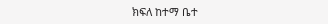ክፍለ ከተማ ቤተ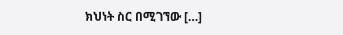ክህነት ስር በሚገኘው […]